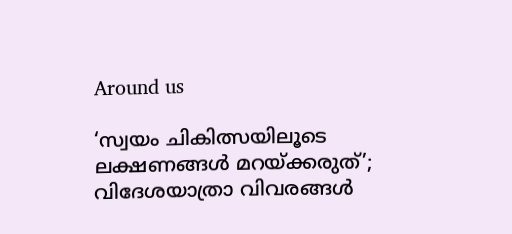Around us

‘സ്വയം ചികിത്സയിലൂടെ ലക്ഷണങ്ങള്‍ മറയ്ക്കരുത്’; വിദേശയാത്രാ വിവരങ്ങള്‍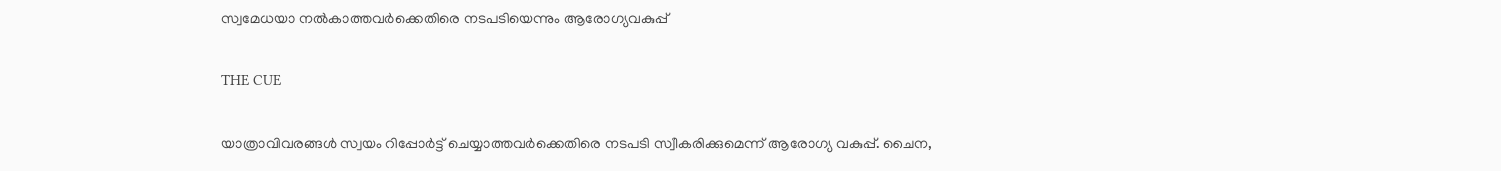സ്വമേധയാ നല്‍കാത്തവര്‍ക്കെതിരെ നടപടിയെന്നും ആരോഗ്യവകുപ്പ്

THE CUE

യാത്രാവിവരങ്ങള്‍ സ്വയം റിപ്പോര്‍ട്ട് ചെയ്യാത്തവര്‍ക്കെതിരെ നടപടി സ്വീകരിക്കുമെന്ന് ആരോഗ്യ വകുപ്പ്. ചൈന,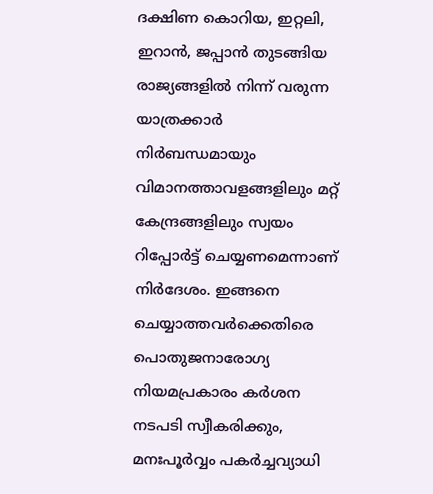ദക്ഷിണ കൊറിയ, ഇറ്റലി, ഇറാന്‍, ജപ്പാന്‍ തുടങ്ങിയ രാജ്യങ്ങളില്‍ നിന്ന് വരുന്ന യാത്രക്കാര്‍ നിര്‍ബന്ധമായും വിമാനത്താവളങ്ങളിലും മറ്റ് കേന്ദ്രങ്ങളിലും സ്വയം റിപ്പോര്‍ട്ട് ചെയ്യണമെന്നാണ് നിര്‍ദേശം. ഇങ്ങനെ ചെയ്യാത്തവര്‍ക്കെതിരെ പൊതുജനാരോഗ്യ നിയമപ്രകാരം കര്‍ശന നടപടി സ്വീകരിക്കും, മനഃപൂര്‍വ്വം പകര്‍ച്ചവ്യാധി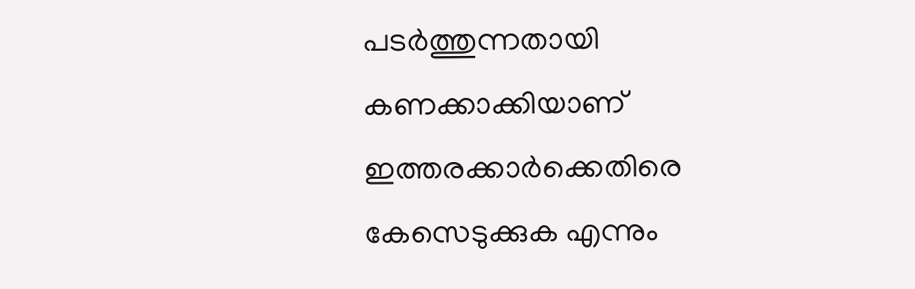പടര്‍ത്തുന്നതായി കണക്കാക്കിയാണ് ഇത്തരക്കാര്‍ക്കെതിരെ കേസെടുക്കുക എന്നും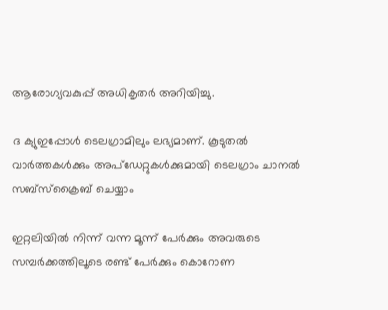ആരോഗ്യവകുപ്പ് അധികൃതര്‍ അറിയിച്ചു.

ദ ക്യുഇപ്പോള്‍ ടെലഗ്രാമിലും ലഭ്യമാണ്. കൂടുതല്‍ വാര്‍ത്തകള്‍ക്കും അപ്‌ഡേറ്റുകള്‍ക്കുമായി ടെലഗ്രാം ചാനല്‍ സബ്‌സ്‌ക്രൈബ് ചെയ്യാം

ഇറ്റലിയില്‍ നിന്ന് വന്ന മൂന്ന് പേര്‍ക്കും അവരുടെ സമ്പര്‍ക്കത്തിലൂടെ രണ്ട് പേര്‍ക്കും കൊറോണ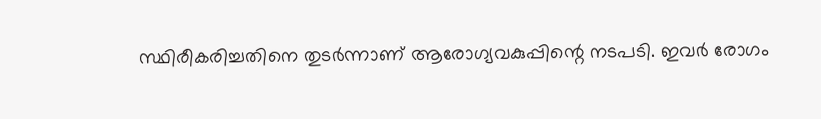സ്ഥിരീകരിച്ചതിനെ തുടര്‍ന്നാണ് ആരോഗ്യവകുപ്പിന്റെ നടപടി. ഇവര്‍ രോഗം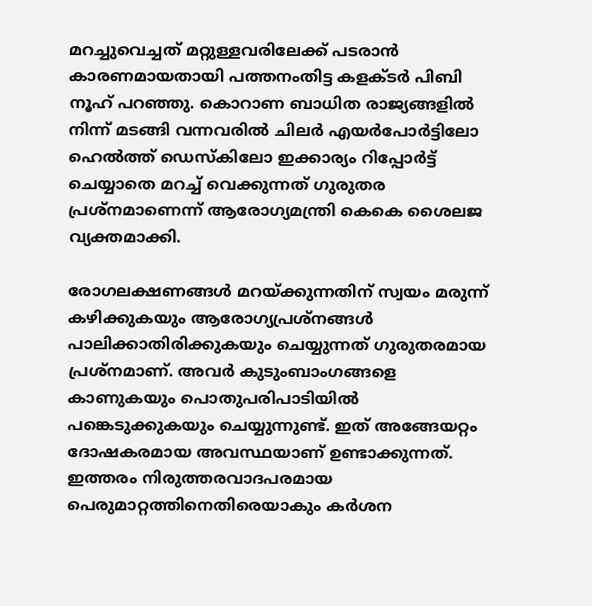മറച്ചുവെച്ചത് മറ്റുള്ളവരിലേക്ക് പടരാന്‍ കാരണമായതായി പത്തനംതിട്ട കളക്ടര്‍ പിബി നൂഹ് പറഞ്ഞു. കൊറാണ ബാധിത രാജ്യങ്ങളില്‍ നിന്ന് മടങ്ങി വന്നവരില്‍ ചിലര്‍ എയര്‍പോര്‍ട്ടിലോ ഹെല്‍ത്ത് ഡെസ്‌കിലോ ഇക്കാര്യം റിപ്പോര്‍ട്ട് ചെയ്യാതെ മറച്ച് വെക്കുന്നത് ഗുരുതര പ്രശ്‌നമാണെന്ന് ആരോഗ്യമന്ത്രി കെകെ ശൈലജ വ്യക്തമാക്കി.

രോഗലക്ഷണങ്ങള്‍ മറയ്ക്കുന്നതിന് സ്വയം മരുന്ന് കഴിക്കുകയും ആരോഗ്യപ്രശ്‌നങ്ങള്‍ പാലിക്കാതിരിക്കുകയും ചെയ്യുന്നത് ഗുരുതരമായ പ്രശ്‌നമാണ്. അവര്‍ കുടുംബാംഗങ്ങളെ കാണുകയും പൊതുപരിപാടിയില്‍ പങ്കെടുക്കുകയും ചെയ്യുന്നുണ്ട്. ഇത് അങ്ങേയറ്റം ദോഷകരമായ അവസ്ഥയാണ് ഉണ്ടാക്കുന്നത്. ഇത്തരം നിരുത്തരവാദപരമായ പെരുമാറ്റത്തിനെതിരെയാകും കര്‍ശന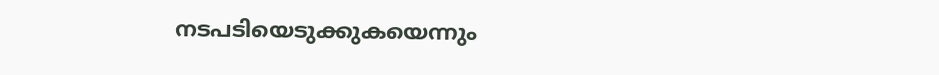നടപടിയെടുക്കുകയെന്നും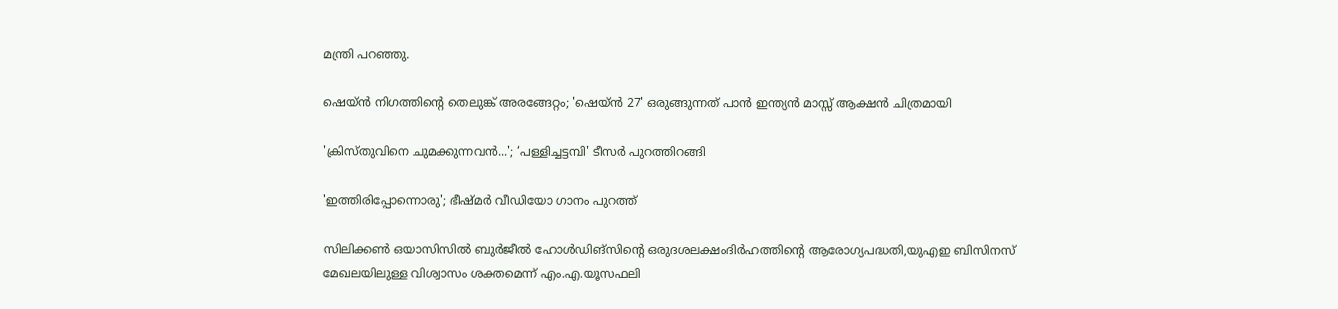മന്ത്രി പറഞ്ഞു.

ഷെയ്ൻ നിഗത്തിന്റെ തെലുങ്ക് അരങ്ങേറ്റം; 'ഷെയ്ൻ 27' ഒരുങ്ങുന്നത് പാൻ ഇന്ത്യൻ മാസ്സ് ആക്ഷൻ ചിത്രമായി

'ക്രിസ്തുവിനെ ചുമക്കുന്നവൻ...'; ‘പള്ളിച്ചട്ടമ്പി' ടീസർ പുറത്തിറങ്ങി

'ഇത്തിരിപ്പോന്നൊരു'; ഭീഷ്മർ വീഡിയോ ഗാനം പുറത്ത്

സിലിക്കൺ ഒയാസിസില്‍ ബുർജീൽ ഹോൾഡിങ്സിന്‍റെ ഒരുദശലക്ഷംദിർഹത്തിന്‍റെ ആരോഗ്യപദ്ധതി,യുഎഇ ബിസിനസ് മേഖലയിലുള്ള വിശ്വാസം ശക്തമെന്ന് എം.എ.യൂസഫലി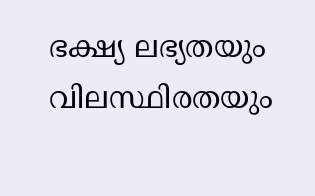ഭക്ഷ്യ ലഭ്യതയും വിലസ്ഥിരതയും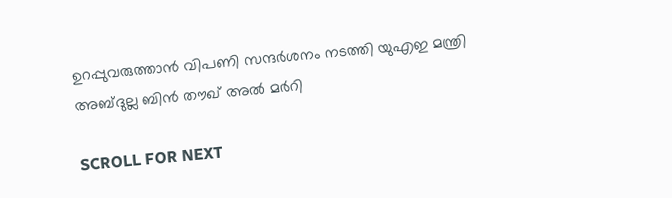ഉറപ്പുവരുത്താന്‍ വിപണി സന്ദർശനം നടത്തി യുഎഇ മന്ത്രി അബ്ദുല്ല ബിൻ തൗഖ് അൽ മർറി

SCROLL FOR NEXT